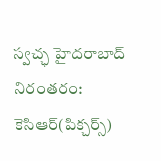స్వచ్ఛ హైదరాబాద్ నిరంతరం: కెసిఆర్(పిక్చర్స్)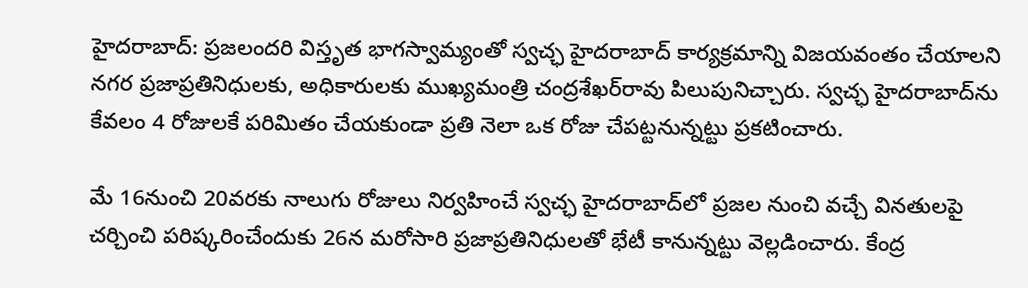హైదరాబాద్: ప్రజలందరి విస్తృత భాగస్వామ్యంతో స్వచ్ఛ హైదరాబాద్ కార్యక్రమాన్ని విజయవంతం చేయాలని నగర ప్రజాప్రతినిధులకు, అధికారులకు ముఖ్యమంత్రి చంద్రశేఖర్‌రావు పిలుపునిచ్చారు. స్వచ్ఛ హైదరాబాద్‌ను కేవలం 4 రోజులకే పరిమితం చేయకుండా ప్రతి నెలా ఒక రోజు చేపట్టనున్నట్టు ప్రకటించారు.

మే 16నుంచి 20వరకు నాలుగు రోజులు నిర్వహించే స్వచ్ఛ హైదరాబాద్‌లో ప్రజల నుంచి వచ్చే వినతులపై చర్చించి పరిష్కరించేందుకు 26న మరోసారి ప్రజాప్రతినిధులతో భేటీ కానున్నట్టు వెల్లడించారు. కేంద్ర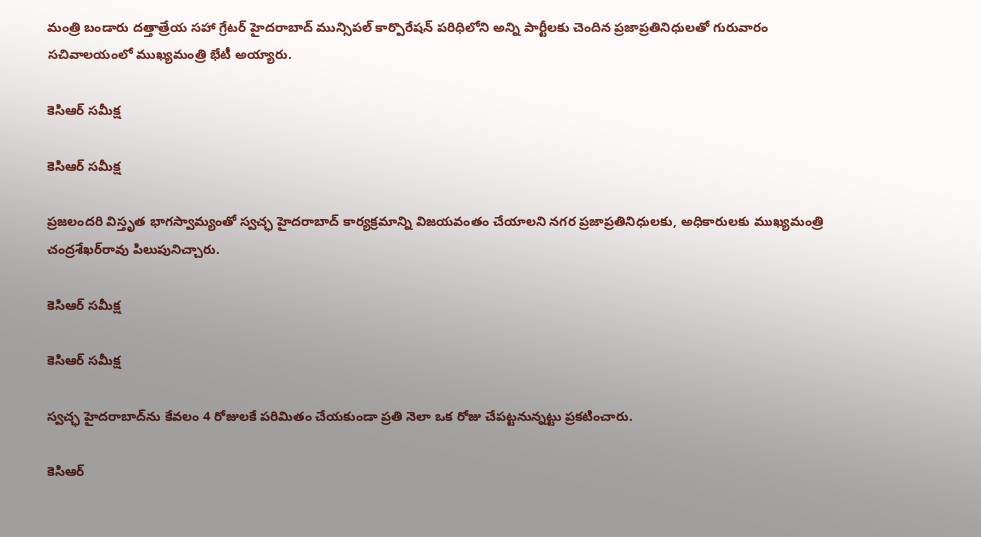మంత్రి బండారు దత్తాత్రేయ సహా గ్రేటర్ హైదరాబాద్ మున్సిపల్ కార్పొరేషన్ పరిధిలోని అన్ని పార్టీలకు చెందిన ప్రజాప్రతినిధులతో గురువారం సచివాలయంలో ముఖ్యమంత్రి భేటీ అయ్యారు.

కెసిఆర్ సమీక్ష

కెసిఆర్ సమీక్ష

ప్రజలందరి విస్తృత భాగస్వామ్యంతో స్వచ్ఛ హైదరాబాద్ కార్యక్రమాన్ని విజయవంతం చేయాలని నగర ప్రజాప్రతినిధులకు, అధికారులకు ముఖ్యమంత్రి చంద్రశేఖర్‌రావు పిలుపునిచ్చారు.

కెసిఆర్ సమీక్ష

కెసిఆర్ సమీక్ష

స్వచ్ఛ హైదరాబాద్‌ను కేవలం 4 రోజులకే పరిమితం చేయకుండా ప్రతి నెలా ఒక రోజు చేపట్టనున్నట్టు ప్రకటించారు.

కెసిఆర్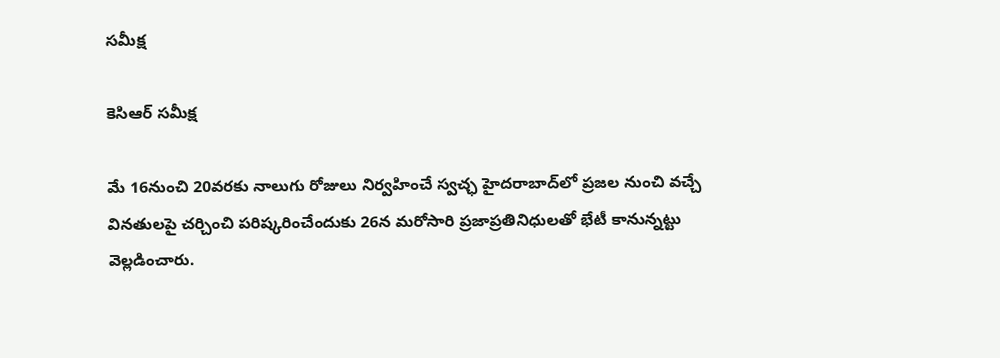సమీక్ష

కెసిఆర్ సమీక్ష

మే 16నుంచి 20వరకు నాలుగు రోజులు నిర్వహించే స్వచ్ఛ హైదరాబాద్‌లో ప్రజల నుంచి వచ్చే వినతులపై చర్చించి పరిష్కరించేందుకు 26న మరోసారి ప్రజాప్రతినిధులతో భేటీ కానున్నట్టు వెల్లడించారు.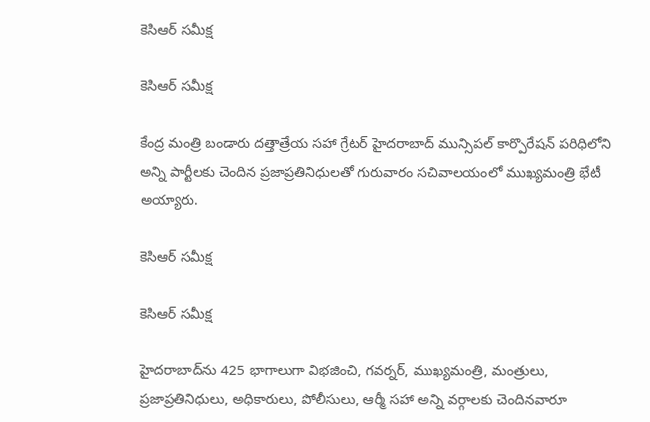కెసిఆర్ సమీక్ష

కెసిఆర్ సమీక్ష

కేంద్ర మంత్రి బండారు దత్తాత్రేయ సహా గ్రేటర్ హైదరాబాద్ మున్సిపల్ కార్పొరేషన్ పరిధిలోని అన్ని పార్టీలకు చెందిన ప్రజాప్రతినిధులతో గురువారం సచివాలయంలో ముఖ్యమంత్రి భేటీ అయ్యారు.

కెసిఆర్ సమీక్ష

కెసిఆర్ సమీక్ష

హైదరాబాద్‌ను 425 భాగాలుగా విభజించి, గవర్నర్, ముఖ్యమంత్రి, మంత్రులు, ప్రజాప్రతినిధులు, అధికారులు, పోలీసులు, ఆర్మీ సహా అన్ని వర్గాలకు చెందినవారూ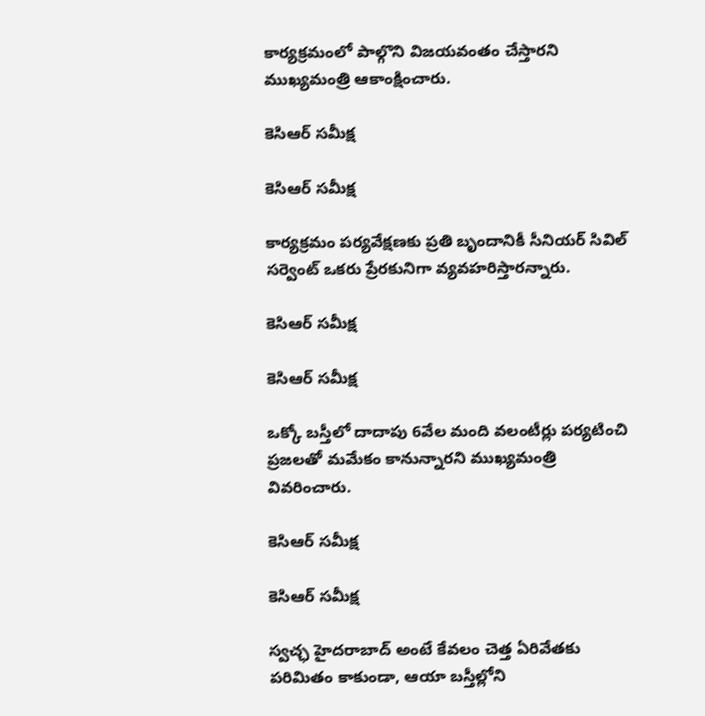కార్యక్రమంలో పాల్గొని విజయవంతం చేస్తారని ముఖ్యమంత్రి ఆకాంక్షించారు.

కెసిఆర్ సమీక్ష

కెసిఆర్ సమీక్ష

కార్యక్రమం పర్యవేక్షణకు ప్రతి బృందానికీ సీనియర్ సివిల్ సర్వెంట్ ఒకరు ప్రేరకునిగా వ్యవహరిస్తారన్నారు.

కెసిఆర్ సమీక్ష

కెసిఆర్ సమీక్ష

ఒక్కో బస్తీలో దాదాపు 6వేల మంది వలంటీర్లు పర్యటించి ప్రజలతో మమేకం కానున్నారని ముఖ్యమంత్రి వివరించారు.

కెసిఆర్ సమీక్ష

కెసిఆర్ సమీక్ష

స్వచ్ఛ హైదరాబాద్ అంటే కేవలం చెత్త ఏరివేతకు పరిమితం కాకుండా, ఆయా బస్తీల్లోని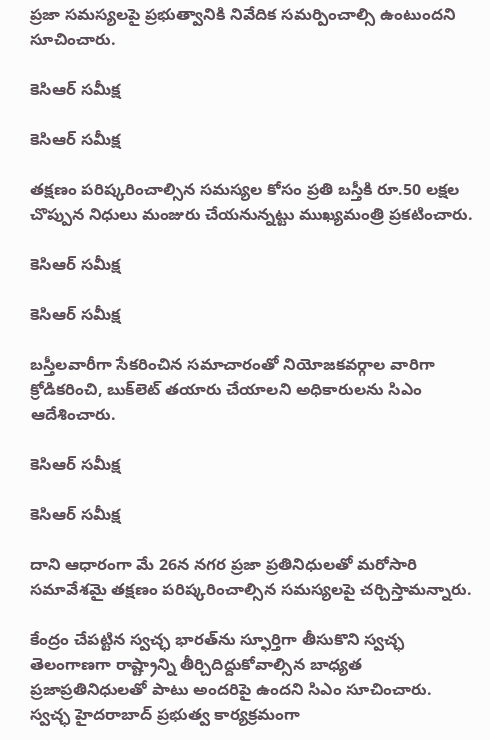ప్రజా సమస్యలపై ప్రభుత్వానికి నివేదిక సమర్పించాల్సి ఉంటుందని సూచించారు.

కెసిఆర్ సమీక్ష

కెసిఆర్ సమీక్ష

తక్షణం పరిష్కరించాల్సిన సమస్యల కోసం ప్రతి బస్తీకి రూ.50 లక్షల చొప్పున నిధులు మంజురు చేయనున్నట్టు ముఖ్యమంత్రి ప్రకటించారు.

కెసిఆర్ సమీక్ష

కెసిఆర్ సమీక్ష

బస్తీలవారీగా సేకరించిన సమాచారంతో నియోజకవర్గాల వారిగా క్రోడికరించి, బుక్‌లెట్ తయారు చేయాలని అధికారులను సిఎం ఆదేశించారు.

కెసిఆర్ సమీక్ష

కెసిఆర్ సమీక్ష

దాని ఆధారంగా మే 26న నగర ప్రజా ప్రతినిధులతో మరోసారి సమావేశమై తక్షణం పరిష్కరించాల్సిన సమస్యలపై చర్చిస్తామన్నారు.

కేంద్రం చేపట్టిన స్వచ్ఛ భారత్‌ను స్ఫూర్తిగా తీసుకొని స్వచ్ఛ తెలంగాణగా రాష్ట్రాన్ని తీర్చిదిద్దుకోవాల్సిన బాధ్యత ప్రజాప్రతినిధులతో పాటు అందరిపై ఉందని సిఎం సూచించారు. స్వచ్ఛ హైదరాబాద్ ప్రభుత్వ కార్యక్రమంగా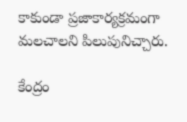కాకుండా ప్రజాకార్యక్రమంగా మలచాలని పిలుపునిచ్చారు.

కేంద్రం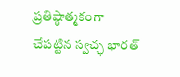ప్రతిష్ఠాత్మకంగా చేపట్టిన స్వచ్ఛ భారత్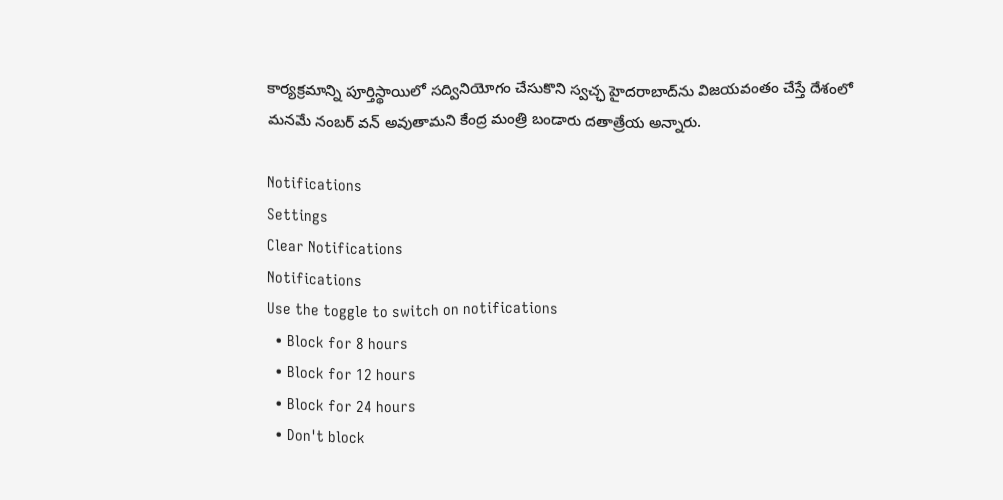కార్యక్రమాన్ని పూర్తిస్థాయిలో సద్వినియోగం చేసుకొని స్వచ్ఛ హైదరాబాద్‌ను విజయవంతం చేస్తే దేశంలో మనమే నంబర్ వన్ అవుతామని కేంద్ర మంత్రి బండారు దతాత్రేయ అన్నారు.

Notifications
Settings
Clear Notifications
Notifications
Use the toggle to switch on notifications
  • Block for 8 hours
  • Block for 12 hours
  • Block for 24 hours
  • Don't block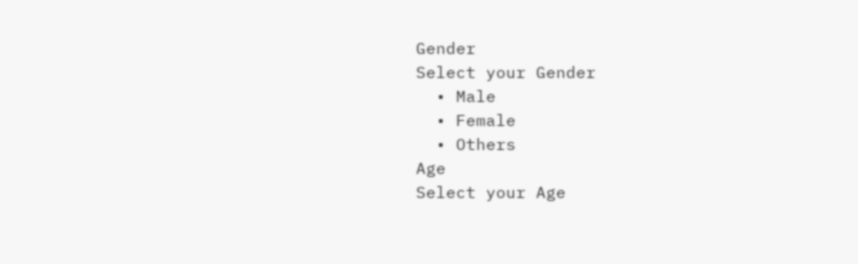Gender
Select your Gender
  • Male
  • Female
  • Others
Age
Select your Age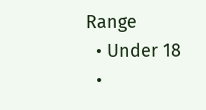Range
  • Under 18
  •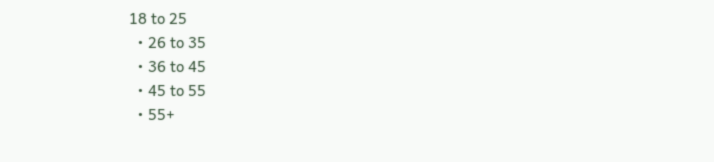18 to 25
  • 26 to 35
  • 36 to 45
  • 45 to 55
  • 55+